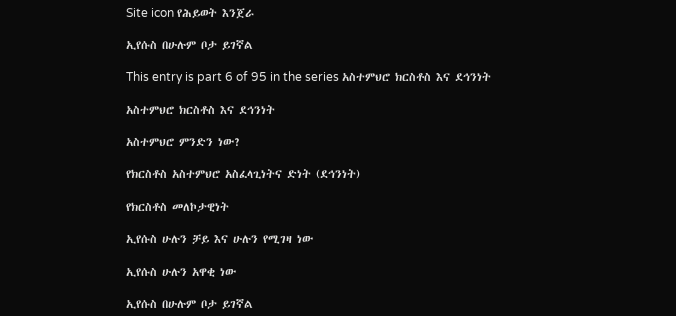Site icon የሕይወት እንጀራ

ኢየሱስ በሁሉም ቦታ ይገኛል

This entry is part 6 of 95 in the series አስተምህሮ ክርስቶስ እና ደኅንነት

አስተምህሮ ክርስቶስ እና ደኅንነት

አስተምህሮ ምንድን ነው?

የክርስቶስ አስተምህሮ አስፈላጊነትና ድነት (ደኅንነት)

የክርስቶስ መለኮታዊነት

ኢየሱስ ሁሉን ቻይ እና ሁሉን የሚገዛ ነው

ኢየሱስ ሁሉን አዋቂ ነው

ኢየሱስ በሁሉም ቦታ ይገኛል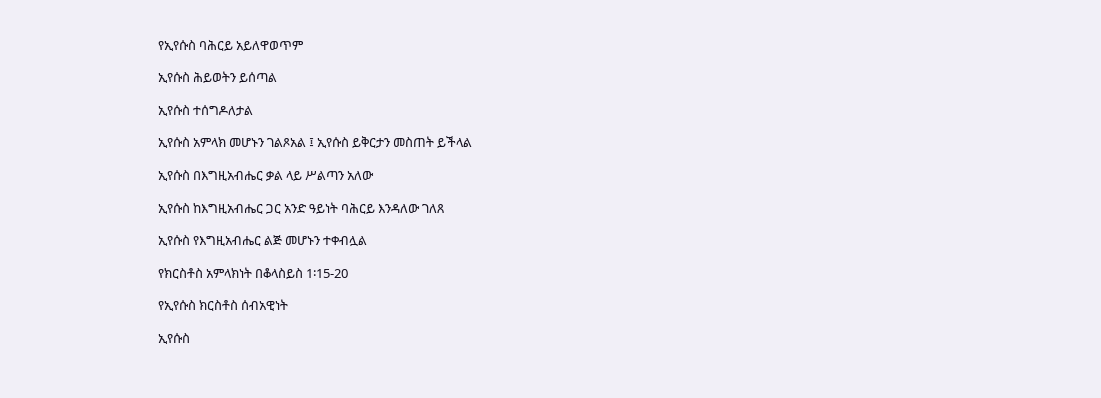የኢየሱስ ባሕርይ አይለዋወጥም

ኢየሱስ ሕይወትን ይሰጣል

ኢየሱስ ተሰግዶለታል

ኢየሱስ አምላክ መሆኑን ገልጾአል ፤ ኢየሱስ ይቅርታን መስጠት ይችላል

ኢየሱስ በእግዚአብሔር ቃል ላይ ሥልጣን አለው

ኢየሱስ ከእግዚአብሔር ጋር አንድ ዓይነት ባሕርይ እንዳለው ገለጸ

ኢየሱስ የእግዚአብሔር ልጅ መሆኑን ተቀብሏል

የክርስቶስ አምላክነት በቆላስይስ 1፡15-20

የኢየሱስ ክርስቶስ ሰብአዊነት

ኢየሱስ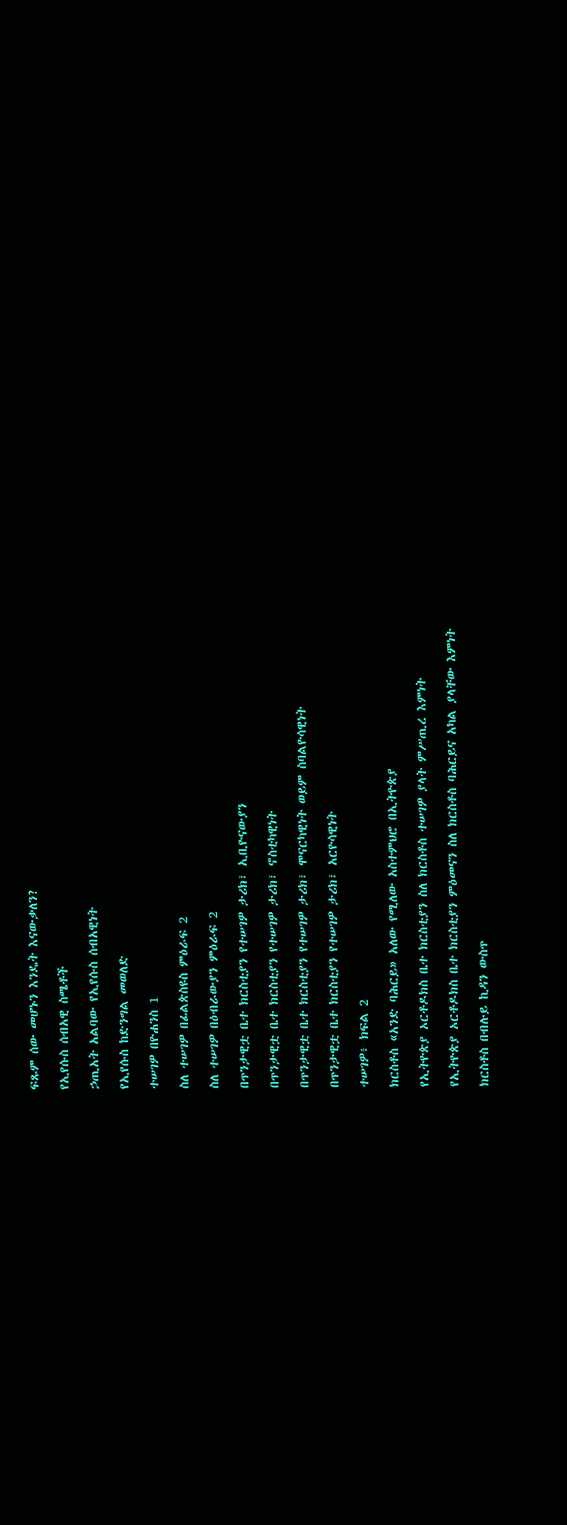ፍጹም ሰው መሆኑን እንዴት እናውቃለን?

የኢየሱስ ሰብአዊ ስሜቶች

ኃጢአት አልባው የኢየሱስ ሰብአዊነት

የኢየሱስ ከድንግል መወለድ

ተሠገዎ በዮሐንስ 1

ስለ ተሠገዎ በፊልጵስዩስ ምዕራፍ 2

ስለ ተሠገዎ በዕብራውያን ምዕራፍ 2

በጥንታዊቷ ቤተ ክርስቲያን የተሠገዎ ታሪክ፣ ኢቢዮናውያን

በጥንታዊቷ ቤተ ክርስቲያን የተሠገዎ ታሪክ፣ ኖስቲካዊነት

በጥንታዊቷ ቤተ ክርስቲያን የተሠገዎ ታሪክ፣ ሞናርካዊነት ወይም ስባልዮሳዊነት

በጥንታዊቷ ቤተ ክርስቲያን የተሠገዎ ታሪክ፣ አርዮሳዊነት

ተሠገዎ፥ ክፍል 2

ክርስቶስ «አንድ ባሕርይ» አለው የሚለው አስተምህሮ በኢትዮጵያ

የኢትዮጵያ ኦርቶዶክስ ቤተ ክርስቲያን ስለ ክርስቶስ ተሠገዎ ያላት ምሥጢረ እምነት

የኢትዮጵያ ኦርቶዶክስ ቤተ ክርስቲያን ምዕመናን ስለ ክርስቶስ ባሕርይና አካል ያላቸው እምነት

ክርስቶስ በብሉይ ኪዳን ውስጥ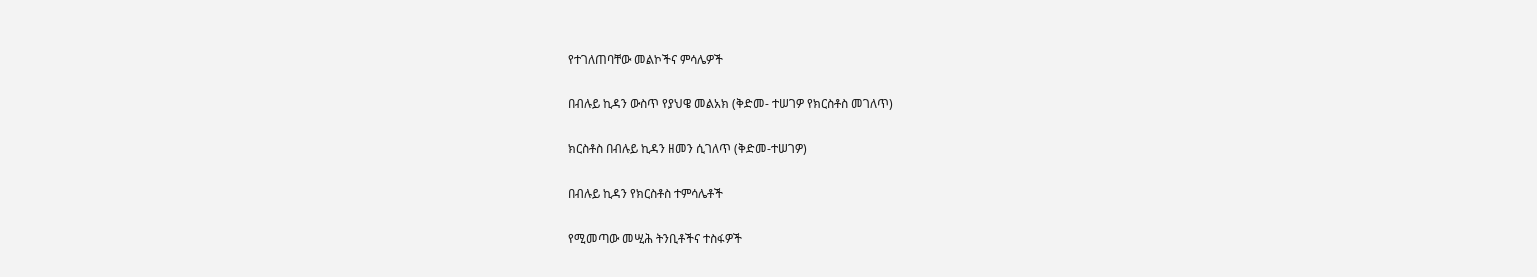የተገለጠባቸው መልኮችና ምሳሌዎች

በብሉይ ኪዳን ውስጥ የያህዌ መልአክ (ቅድመ- ተሠገዎ የክርስቶስ መገለጥ)

ክርስቶስ በብሉይ ኪዳን ዘመን ሲገለጥ (ቅድመ-ተሠገዎ)

በብሉይ ኪዳን የክርስቶስ ተምሳሌቶች

የሚመጣው መሢሕ ትንቢቶችና ተስፋዎች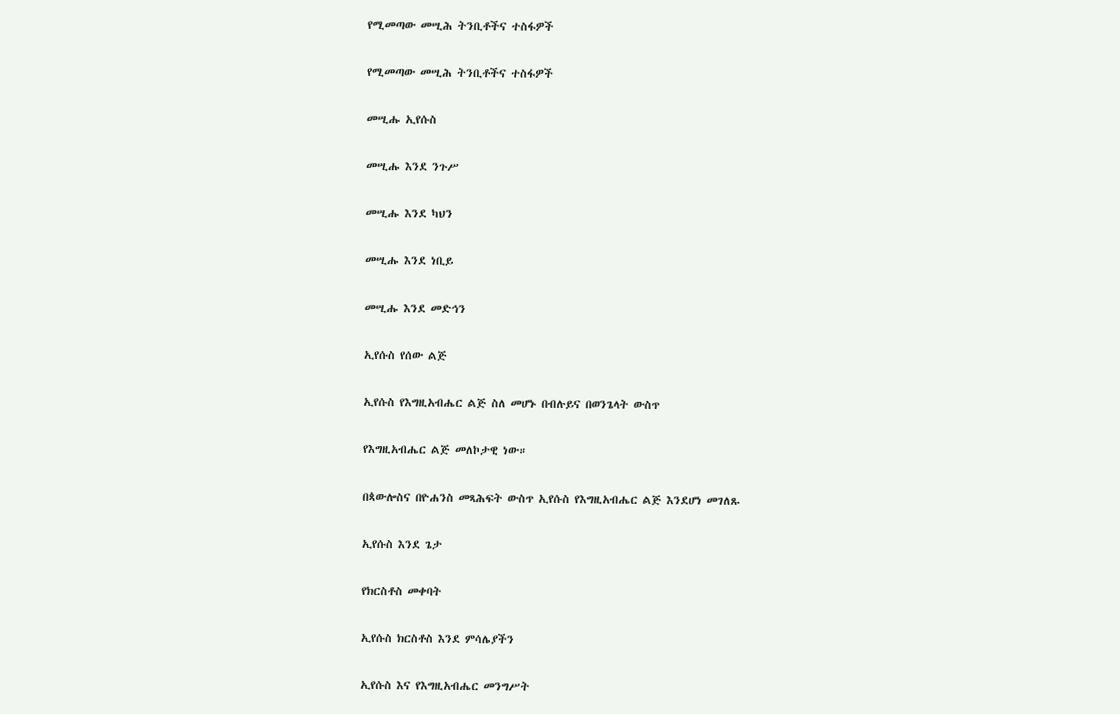የሚመጣው መሢሕ ትንቢቶችና ተስፋዎች

የሚመጣው መሢሕ ትንቢቶችና ተስፋዎች

መሢሑ ኢየሱስ

መሢሑ እንደ ንጉሥ

መሢሑ እንደ ካህን

መሢሑ እንደ ነቢይ

መሢሑ እንደ መድኅን

ኢየሱስ የሰው ልጅ

ኢየሱስ የእግዚአብሔር ልጅ ስለ መሆኑ በብሉይና በወንጌላት ውስጥ

የእግዚአብሔር ልጅ መለኮታዊ ነው።

በጳውሎስና በዮሐንስ መጻሕፍት ውስጥ ኢየሱስ የእግዚአብሔር ልጅ እንደሆነ መገለጹ

ኢየሱስ እንደ ጌታ

የክርስቶስ መቀባት

ኢየሱስ ክርስቶስ እንደ ምሳሌያችን

ኢየሱስ እና የእግዚአብሔር መንግሥት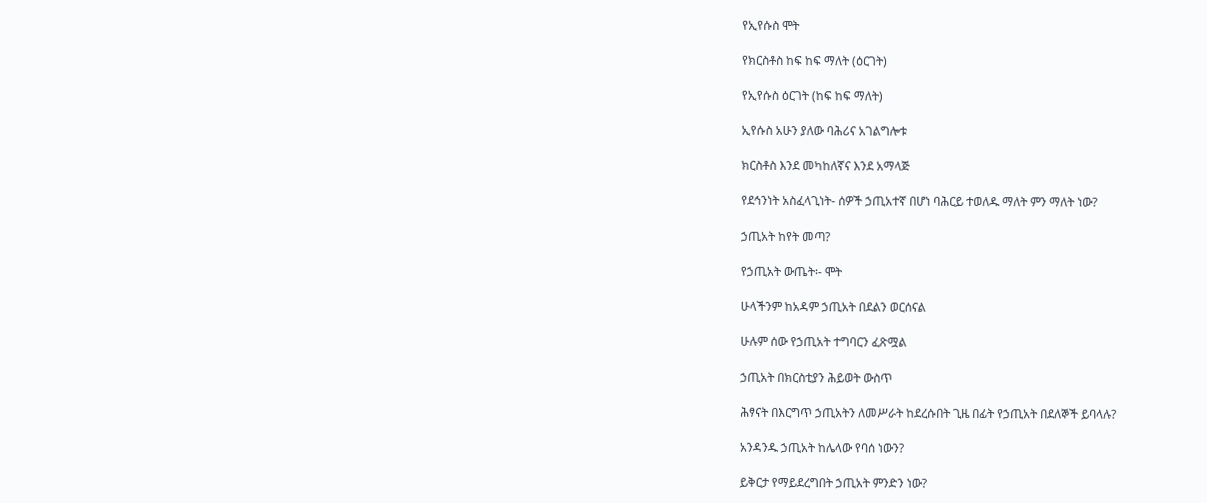የኢየሱስ ሞት

የክርስቶስ ከፍ ከፍ ማለት (ዕርገት)

የኢየሱስ ዕርገት (ከፍ ከፍ ማለት)

ኢየሱስ አሁን ያለው ባሕሪና አገልግሎቱ

ክርስቶስ እንደ መካከለኛና እንደ አማላጅ

የደኅንነት አስፈላጊነት- ሰዎች ኃጢአተኛ በሆነ ባሕርይ ተወለዱ ማለት ምን ማለት ነው?

ኃጢአት ከየት መጣ?

የኃጢአት ውጤት፡- ሞት

ሁላችንም ከአዳም ኃጢአት በደልን ወርሰናል

ሁሉም ሰው የኃጢአት ተግባርን ፈጽሟል

ኃጢአት በክርስቲያን ሕይወት ውስጥ

ሕፃናት በእርግጥ ኃጢአትን ለመሥራት ከደረሱበት ጊዜ በፊት የኃጢአት በደለኞች ይባላሉ?

አንዳንዱ ኃጢአት ከሌላው የባሰ ነውን?

ይቅርታ የማይደረግበት ኃጢአት ምንድን ነው?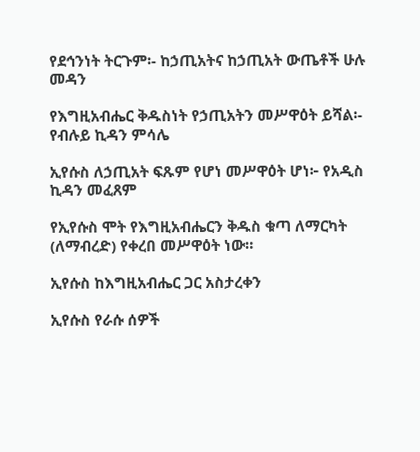የደኅንነት ትርጉም፡- ከኃጢአትና ከኃጢአት ውጤቶች ሁሉ መዳን

የእግዚአብሔር ቅዱስነት የኃጢአትን መሥዋዕት ይሻል፡- የብሉይ ኪዳን ምሳሌ

ኢየሱስ ለኃጢአት ፍጹም የሆነ መሥዋዕት ሆነ፦ የአዲስ ኪዳን መፈጸም

የኢየሱስ ሞት የእግዚአብሔርን ቅዱስ ቁጣ ለማርካት (ለማብረድ) የቀረበ መሥዋዕት ነው።

ኢየሱስ ከእግዚአብሔር ጋር አስታረቀን

ኢየሱስ የራሱ ሰዎች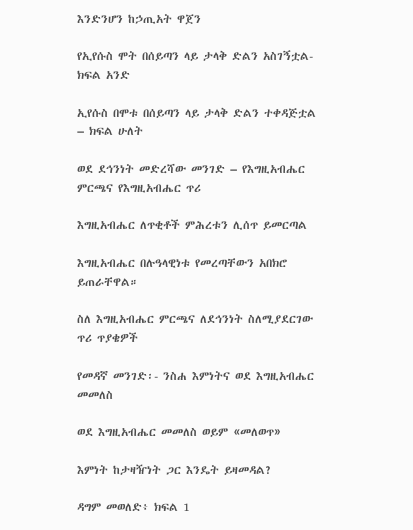እንድንሆን ከኃጢአት ዋጀን

የኢየሱስ ሞት በሰይጣን ላይ ታላቅ ድልን አስገኝቷል- ክፍል አንድ

ኢየሱስ በሞቱ በሰይጣን ላይ ታላቅ ድልን ተቀዳጅቷል – ክፍል ሁለት

ወደ ደኅንነት መድረሻው መንገድ – የእግዚአብሔር ምርጫና የእግዚአብሔር ጥሪ

እግዚአብሔር ለጥቂቶች ምሕረቱን ሊሰጥ ይመርጣል

እግዚአብሔር በሉዓላዊነቱ የመረጣቸውን አበክሮ ይጠራቸዋል።

ስለ እግዚአብሔር ምርጫና ለደኅንነት ስለሚያደርገው ጥሪ ጥያቄዎች

የመዳኛ መንገድ፡- ንስሐ እምነትና ወደ እግዚአብሔር መመለስ

ወደ እግዚአብሔር መመለስ ወይም «መለወጥ»

እምነት ከታዛዥነት ጋር እንዴት ይዛመዳል?

ዳግም መወለድ፥ ክፍል 1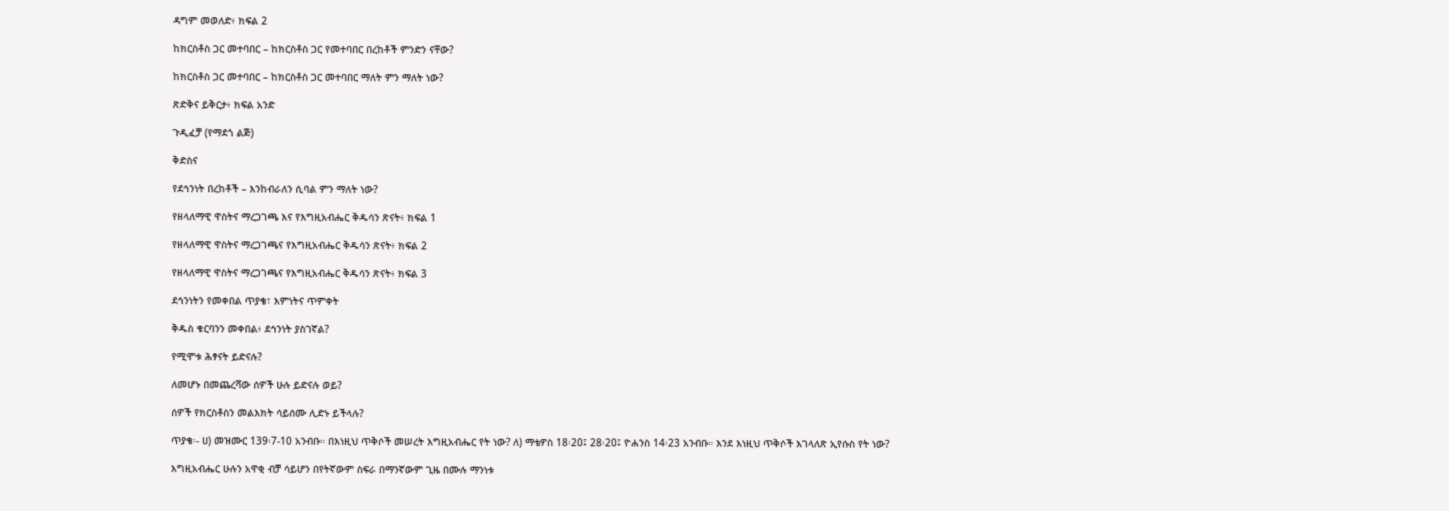ዳግም መወለድ፥ ክፍል 2

ከክርስቶስ ጋር መተባበር – ከክርስቶስ ጋር የመተባበር በረከቶች ምንድን ናቸው?

ከክርስቶስ ጋር መተባበር – ከክርስቶስ ጋር መተባበር ማለት ምን ማለት ነው?

ጽድቅና ይቅርታ፥ ክፍል አንድ

ጉዲፈቻ (የማደጎ ልጅ)

ቅድስና

የደኅንነት በረከቶች – እንከብራለን ሲባል ምን ማለት ነው?

የዘላለማዊ ዋስትና ማረጋገጫ እና የእግዚአብሔር ቅዱሳን ጽናት፥ ክፍል 1

የዘላለማዊ ዋስትና ማረጋገጫና የእግዚአብሔር ቅዱሳን ጽናት፥ ክፍል 2

የዘላለማዊ ዋስትና ማረጋገጫና የእግዚአብሔር ቅዱሳን ጽናት፥ ክፍል 3

ደኅንነትን የመቀበል ጥያቄ፣ እምነትና ጥምቀት

ቅዱስ ቁርባንን መቀበል፥ ደኅንነት ያስገኛል?

የሚሞቱ ሕፃናት ይድናሉ?

ለመሆኑ በመጨረሻው ሰዎች ሁሉ ይድናሉ ወይ?

ሰዎች የክርስቶስን መልእክት ሳይሰሙ ሊድኑ ይችላሉ?

ጥያቄ፡- ሀ) መዝሙር 139፡7-10 አንብቡ። በእነዚህ ጥቅሶች መሠረት እግዚአብሔር የት ነው? ለ) ማቴዎስ 18፡20፤ 28፡20፤ ዮሐንስ 14፡23 አንብቡ። እንደ እነዚህ ጥቅሶች እገላለጽ ኢየሱስ የት ነው?

እግዚአብሔር ሁሉን አዋቂ ብቻ ሳይሆን በየትኛውም ስፍራ በማንኛውም ጊዜ በሙሉ ማንነቱ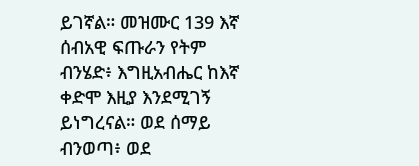ይገኛል። መዝሙር 139 እኛ ሰብአዊ ፍጡራን የትም ብንሄድ፥ እግዚአብሔር ከእኛ ቀድሞ እዚያ እንደሚገኝ ይነግረናል። ወደ ሰማይ ብንወጣ፥ ወደ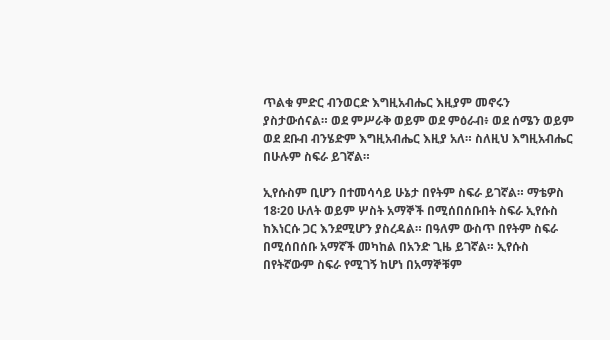ጥልቁ ምድር ብንወርድ እግዚአብሔር እዚያም መኖሩን ያስታውሰናል። ወደ ምሥራቅ ወይም ወደ ምዕራብ፥ ወደ ሰሜን ወይም ወደ ደቡብ ብንሄድም እግዚአብሔር እዚያ አለ። ስለዚህ እግዚአብሔር በሁሉም ስፍራ ይገኛል።

ኢየሱስም ቢሆን በተመሳሳይ ሁኔታ በየትም ስፍራ ይገኛል። ማቴዎስ 18፡20 ሁለት ወይም ሦስት አማኞች በሚሰበሰቡበት ስፍራ ኢየሱስ ከእነርሱ ጋር እንደሚሆን ያስረዳል። በዓለም ውስጥ በየትም ስፍራ በሚሰበሰቡ አማኛች መካከል በአንድ ጊዜ ይገኛል። ኢየሱስ በየትኛውም ስፍራ የሚገኝ ከሆነ በአማኞቹም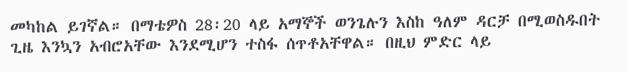መካከል ይገኛል። በማቴዎስ 28፡20 ላይ አማኞች ወንጌሉን እስከ ዓለም ዳርቻ በሚወስዱበት ጊዜ እንኳን አብሮአቸው እንደሚሆን ተስፋ ሰጥቶአቸዋል። በዚህ ምድር ላይ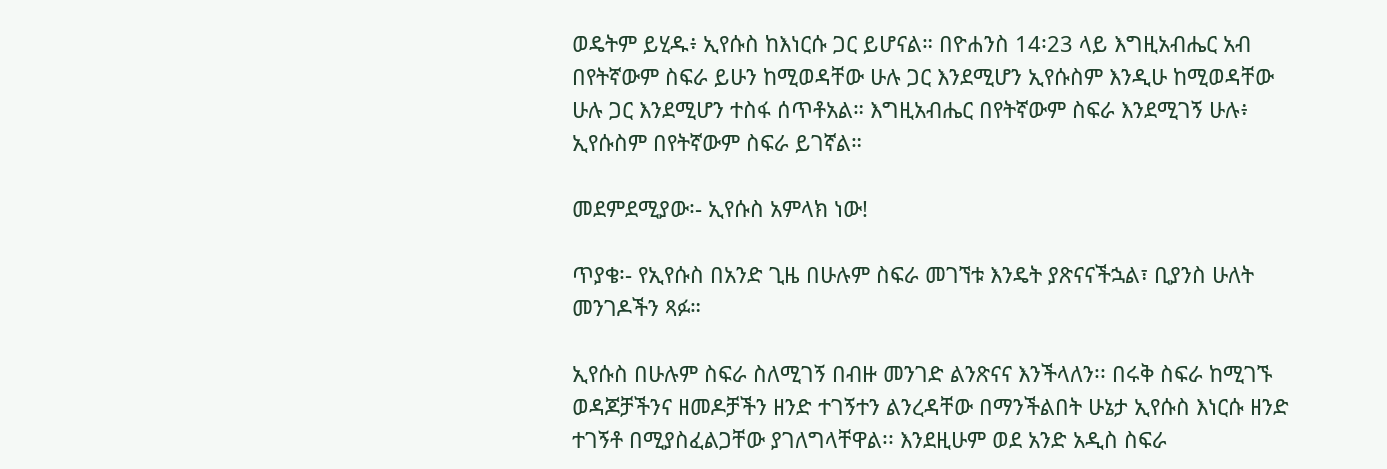ወዴትም ይሂዱ፥ ኢየሱስ ከእነርሱ ጋር ይሆናል። በዮሐንስ 14፡23 ላይ እግዚአብሔር አብ በየትኛውም ስፍራ ይሁን ከሚወዳቸው ሁሉ ጋር እንደሚሆን ኢየሱስም እንዲሁ ከሚወዳቸው ሁሉ ጋር እንደሚሆን ተስፋ ሰጥቶአል። እግዚአብሔር በየትኛውም ስፍራ እንደሚገኝ ሁሉ፥ ኢየሱስም በየትኛውም ስፍራ ይገኛል።

መደምደሚያው፡- ኢየሱስ አምላክ ነው!

ጥያቄ፡- የኢየሱስ በአንድ ጊዜ በሁሉም ስፍራ መገኘቱ እንዴት ያጽናናችኋል፣ ቢያንስ ሁለት መንገዶችን ጻፉ።

ኢየሱስ በሁሉም ስፍራ ስለሚገኝ በብዙ መንገድ ልንጽናና እንችላለን፡፡ በሩቅ ስፍራ ከሚገኙ ወዳጆቻችንና ዘመዶቻችን ዘንድ ተገኝተን ልንረዳቸው በማንችልበት ሁኔታ ኢየሱስ እነርሱ ዘንድ ተገኝቶ በሚያስፈልጋቸው ያገለግላቸዋል፡፡ እንደዚሁም ወደ አንድ አዲስ ስፍራ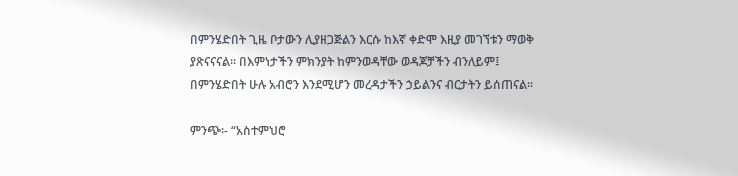በምንሄድበት ጊዜ ቦታውን ሊያዘጋጅልን እርሱ ከእኛ ቀድሞ እዚያ መገኘቱን ማወቅ ያጽናናናል። በእምነታችን ምክንያት ከምንወዳቸው ወዳጆቻችን ብንለይም፤ በምንሄድበት ሁሉ አብሮን እንደሚሆን መረዳታችን ኃይልንና ብርታትን ይሰጠናል።

ምንጭ፡- “አስተምህሮ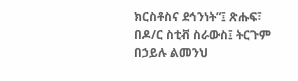ክርስቶስና ደኅንነት”፤ ጽሑፍ፣ በዶ/ር ስቲቭ ስራውስ፤ ትርጉም በኃይሉ ልመንህ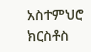አስተምህሮ ክርስቶስ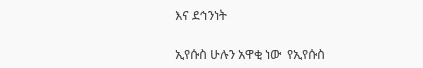እና ደኅንነት

ኢየሱስ ሁሉን አዋቂ ነው  የኢየሱስ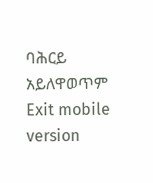ባሕርይ አይለዋወጥም
Exit mobile version